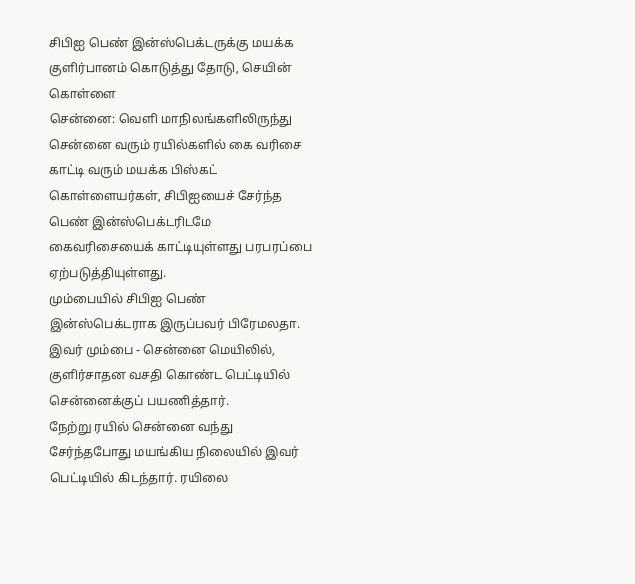சிபிஐ பெண் இன்ஸ்பெக்டருக்கு மயக்க குளிர்பானம் கொடுத்து தோடு, செயின் கொள்ளை
சென்னை: வெளி மாநிலங்களிலிருந்து சென்னை வரும் ரயில்களில் கை வரிசை காட்டி வரும் மயக்க பிஸ்கட் கொள்ளையர்கள், சிபிஐயைச் சேர்ந்த பெண் இன்ஸ்பெக்டரிடமே கைவரிசையைக் காட்டியுள்ளது பரபரப்பை ஏற்படுத்தியுள்ளது.
மும்பையில் சிபிஐ பெண் இன்ஸ்பெக்டராக இருப்பவர் பிரேமலதா. இவர் மும்பை - சென்னை மெயிலில், குளிர்சாதன வசதி கொண்ட பெட்டியில் சென்னைக்குப் பயணித்தார்.
நேற்று ரயில் சென்னை வந்து சேர்ந்தபோது மயங்கிய நிலையில் இவர் பெட்டியில் கிடந்தார். ரயிலை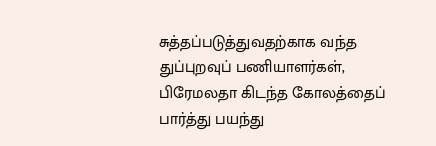சுத்தப்படுத்துவதற்காக வந்த துப்புறவுப் பணியாளர்கள், பிரேமலதா கிடந்த கோலத்தைப் பார்த்து பயந்து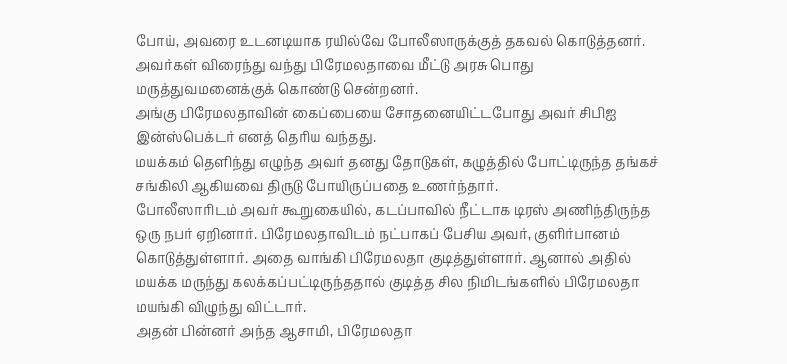போய், அவரை உடனடியாக ரயில்வே போலீஸாருக்குத் தகவல் கொடுத்தனர்.
அவர்கள் விரைந்து வந்து பிரேமலதாவை மீட்டு அரசு பொது மருத்துவமனைக்குக் கொண்டு சென்றனர்.
அங்கு பிரேமலதாவின் கைப்பையை சோதனையிட்டபோது அவர் சிபிஐ இன்ஸ்பெக்டர் எனத் தெரிய வந்தது.
மயக்கம் தெளிந்து எழுந்த அவர் தனது தோடுகள், கழுத்தில் போட்டிருந்த தங்கச் சங்கிலி ஆகியவை திருடு போயிருப்பதை உணர்ந்தார்.
போலீஸாரிடம் அவர் கூறுகையில், கடப்பாவில் நீட்டாக டிரஸ் அணிந்திருந்த ஒரு நபர் ஏறினார். பிரேமலதாவிடம் நட்பாகப் பேசிய அவர், குளிர்பானம் கொடுத்துள்ளார். அதை வாங்கி பிரேமலதா குடித்துள்ளார். ஆனால் அதில் மயக்க மருந்து கலக்கப்பட்டிருந்ததால் குடித்த சில நிமிடங்களில் பிரேமலதா மயங்கி விழுந்து விட்டார்.
அதன் பின்னர் அந்த ஆசாமி, பிரேமலதா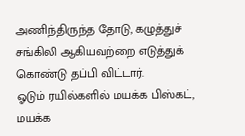அணிந்திருந்த தோடு, கழுத்துச் சங்கிலி ஆகியவற்றை எடுத்துக் கொண்டு தப்பி விட்டார்.
ஓடும் ரயில்களில் மயக்க பிஸ்கட், மயக்க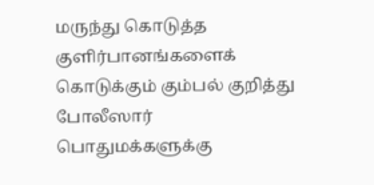மருந்து கொடுத்த குளிர்பானங்களைக் கொடுக்கும் கும்பல் குறித்து போலீஸார் பொதுமக்களுக்கு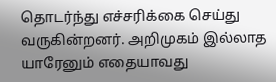தொடர்ந்து எச்சரிக்கை செய்து வருகின்றனர். அறிமுகம் இல்லாத யாரேனும் எதையாவது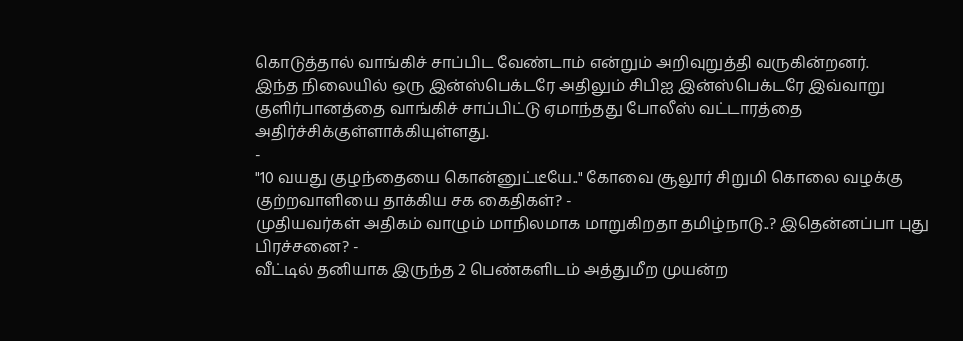கொடுத்தால் வாங்கிச் சாப்பிட வேண்டாம் என்றும் அறிவுறுத்தி வருகின்றனர்.
இந்த நிலையில் ஒரு இன்ஸ்பெக்டரே அதிலும் சிபிஐ இன்ஸ்பெக்டரே இவ்வாறு குளிர்பானத்தை வாங்கிச் சாப்பிட்டு ஏமாந்தது போலீஸ் வட்டாரத்தை அதிர்ச்சிக்குள்ளாக்கியுள்ளது.
-
"10 வயது குழந்தையை கொன்னுட்டீயே.." கோவை சூலூர் சிறுமி கொலை வழக்கு குற்றவாளியை தாக்கிய சக கைதிகள்? -
முதியவர்கள் அதிகம் வாழும் மாநிலமாக மாறுகிறதா தமிழ்நாடு..? இதென்னப்பா புது பிரச்சனை? -
வீட்டில் தனியாக இருந்த 2 பெண்களிடம் அத்துமீற முயன்ற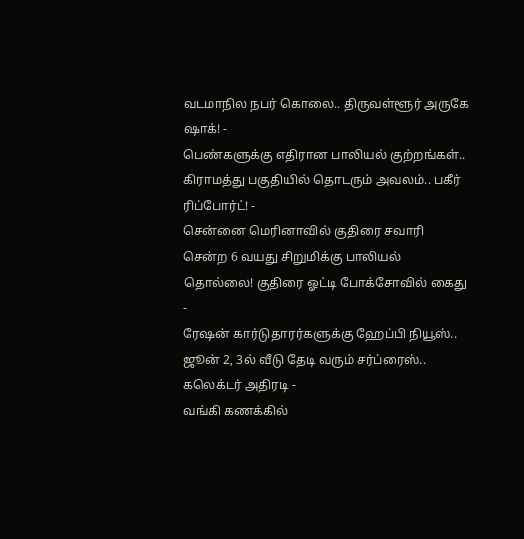வடமாநில நபர் கொலை.. திருவள்ளூர் அருகே ஷாக்! -
பெண்களுக்கு எதிரான பாலியல் குற்றங்கள்.. கிராமத்து பகுதியில் தொடரும் அவலம்.. பகீர் ரிப்போர்ட்! -
சென்னை மெரினாவில் குதிரை சவாரி சென்ற 6 வயது சிறுமிக்கு பாலியல் தொல்லை! குதிரை ஓட்டி போக்சோவில் கைது -
ரேஷன் கார்டுதாரர்களுக்கு ஹேப்பி நியூஸ்.. ஜூன் 2, 3ல் வீடு தேடி வரும் சர்ப்ரைஸ்.. கலெக்டர் அதிரடி -
வங்கி கணக்கில்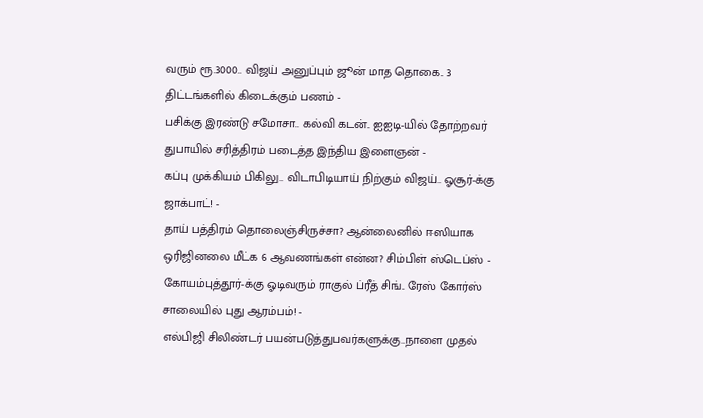வரும் ரூ.3000.. விஜய் அனுப்பும் ஜூன் மாத தொகை.. 3 திட்டங்களில் கிடைக்கும் பணம் -
பசிக்கு இரண்டு சமோசா.. கல்வி கடன்.. ஐஐடி-யில் தோற்றவர் துபாயில் சரித்திரம் படைத்த இந்திய இளைஞன் -
கப்பு முக்கியம் பிகிலு.. விடாபிடியாய் நிற்கும் விஜய்.. ஓசூர்-க்கு ஜாக்பாட்! -
தாய் பத்திரம் தொலைஞ்சிருச்சா? ஆன்லைனில் ஈஸியாக ஒரிஜினலை மீட்க 6 ஆவணங்கள் என்ன? சிம்பிள் ஸ்டெப்ஸ் -
கோயம்புத்தூர்-க்கு ஓடிவரும் ராகுல் ப்ரீத் சிங்.. ரேஸ் கோர்ஸ் சாலையில் புது ஆரம்பம்! -
எல்பிஜி சிலிண்டர் பயன்படுத்துபவர்களுக்கு..நாளை முதல்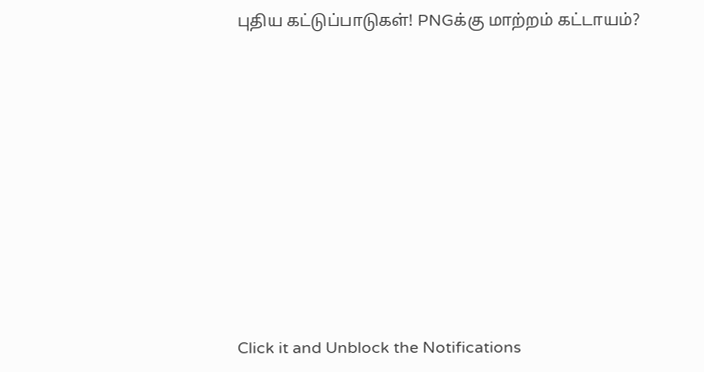புதிய கட்டுப்பாடுகள்! PNGக்கு மாற்றம் கட்டாயம்?












Click it and Unblock the Notifications